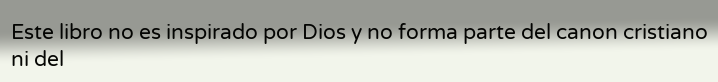Este libro no es inspirado por Dios y no forma parte del canon cristiano ni del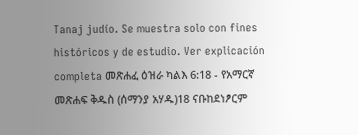Tanaj judío. Se muestra solo con fines históricos y de estudio. Ver explicación completa መጽሐፈ ዕዝራ ካልእ 6:18 - የአማርኛ መጽሐፍ ቅዱስ (ሰማንያ አሃዱ)18 ናቡከደነፆርም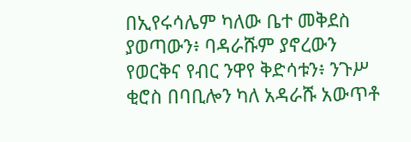በኢየሩሳሌም ካለው ቤተ መቅደስ ያወጣውን፥ ባዳራሹም ያኖረውን የወርቅና የብር ንዋየ ቅድሳቱን፥ ንጉሥ ቂሮስ በባቢሎን ካለ አዳራሹ አውጥቶ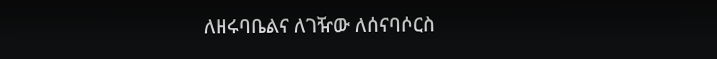ለዘሩባቤልና ለገዥው ለሰናባሶርስ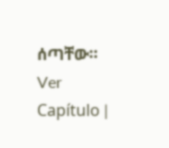ሰጣቸው። Ver Capítulo |